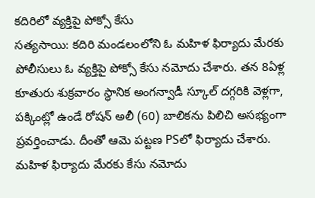కదిరిలో వ్యక్తిపై పోక్సో కేసు
సత్యసాయి: కదిరి మండలంలోని ఓ మహిళ ఫిర్యాదు మేరకు పోలీసులు ఓ వ్యక్తిపై పోక్సో కేసు నమోదు చేశారు. తన 8ఏళ్ల కూతురు శుక్రవారం స్థానిక అంగన్వాడీ స్కూల్ దగ్గరికి వెళ్లగా, పక్కింట్లో ఉండే రోషన్ అలీ (60) బాలికను పిలిచి అసభ్యంగా ప్రవర్తించాడు. దీంతో ఆమె పట్టణ PSలో ఫిర్యాదు చేశారు. మహిళ ఫిర్యాదు మేరకు కేసు నమోదు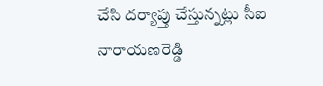చేసి దర్యాప్తు చేస్తున్నట్లు సీఐ నారాయణరెడ్డి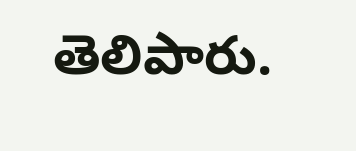తెలిపారు.